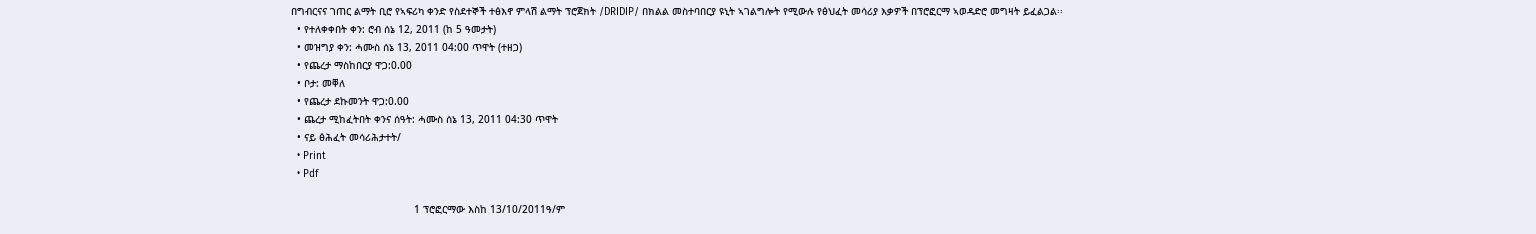በግብርናና ገጠር ልማት ቢሮ የኣፍሪካ ቀንድ የስደተኞች ተፅእኖ ምላሽ ልማት ፕሮጀክት /DRIDIP/ በክልል መስተባበርያ ዩኒት ኣገልግሎት የሚውሉ የፅህፈት መሳሪያ እቃዎች በፕሮፎርማ ኣወዳድሮ መግዛት ይፈልጋል፡፡
  • የተለቀቀበት ቀን: ሮብ ሰኔ 12, 2011 (ከ 5 ዓመታት)
  • መዝግያ ቀን: ሓሙስ ሰኔ 13, 2011 04:00 ጥዋት (ተዘጋ)
  • የጨረታ ማስከበርያ ዋጋ:0.00
  • ቦታ: መቐለ
  • የጨረታ ደኩመንት ዋጋ:0.00
  • ጨረታ ሚከፈትበት ቀንና ሰዓት: ሓሙስ ሰኔ 13, 2011 04:30 ጥዋት
  • ናይ ፅሕፈት መሳሪሕታተት/
  • Print
  • Pdf

                                         1 ፕሮፎርማው እስከ 13/10/2011ዓ/ም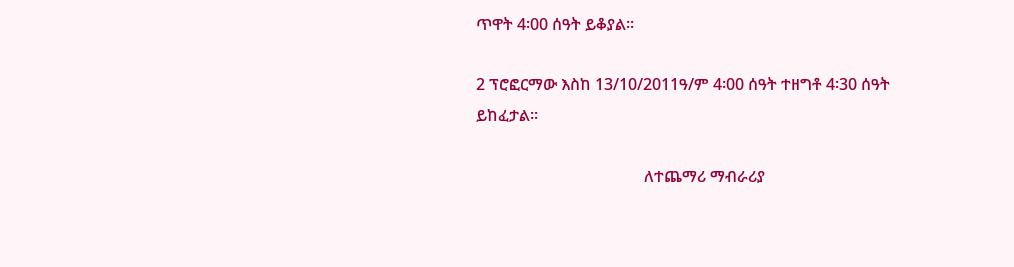ጥዋት 4፡00 ሰዓት ይቆያል፡፡

2 ፕሮፎርማው እስከ 13/10/2011ዓ/ም 4፡00 ሰዓት ተዘግቶ 4፡30 ሰዓት ይከፈታል፡፡

                                          ለተጨማሪ ማብራሪያ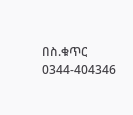በስ.ቁጥር 0344-404346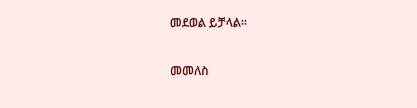መደወል ይቻላል፡፡

መመለስ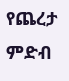የጨረታ ምድብ